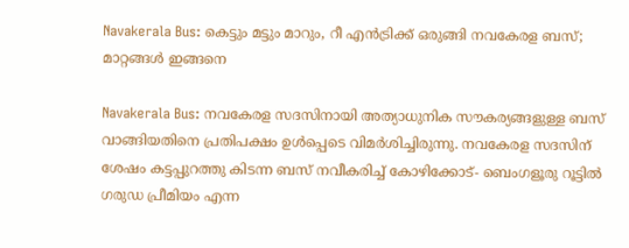Navakerala Bus: കെട്ടും മട്ടും മാറും, റീ എൻട്രിക്ക് ഒരുങ്ങി നവകേരള ബസ്; മാറ്റങ്ങൾ ഇങ്ങനെ

Navakerala Bus: നവകേരള സദസിനായി അത്യാധുനിക സൗകര്യങ്ങളുള്ള ബസ് വാങ്ങിയതിനെ പ്രതിപക്ഷം ഉൾപ്പെടെ വിമർശിച്ചിരുന്നു. നവകേരള സദസിന് ശേഷം കട്ടപ്പുറത്തു കിടന്ന ബസ് നവീകരിച്ച് കോഴിക്കോട്- ബെംഗളൂരു റൂട്ടിൽ ഗരുഡ പ്രീമിയം എന്ന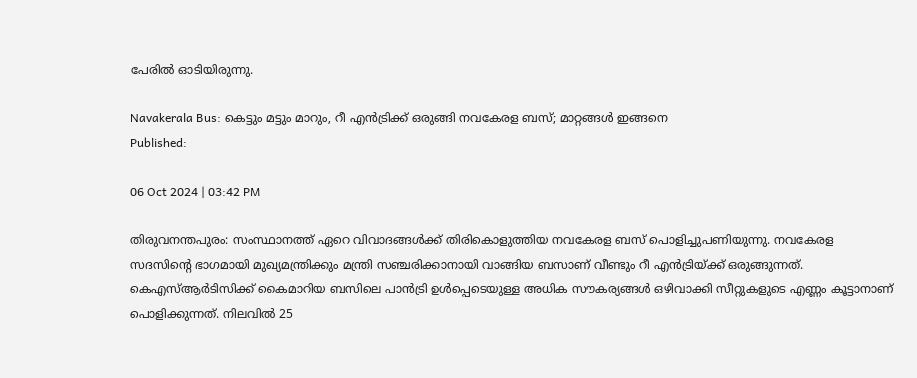പേരിൽ ഓടിയിരുന്നു.

Navakerala Bus: കെട്ടും മട്ടും മാറും, റീ എൻട്രിക്ക് ഒരുങ്ങി നവകേരള ബസ്; മാറ്റങ്ങൾ ഇങ്ങനെ
Published:

06 Oct 2024 | 03:42 PM

തിരുവനന്തപുരം: സംസ്ഥാനത്ത് ഏറെ വിവാദങ്ങൾക്ക് തിരികൊളുത്തിയ നവകേരള ബസ് പൊളിച്ചുപണിയുന്നു. നവകേരള സദസിന്റെ ഭാഗമായി മുഖ്യമന്ത്രിക്കും മന്ത്രി സഞ്ചരിക്കാനായി വാങ്ങിയ ബസാണ് വീണ്ടും റീ എൻട്രിയ്ക്ക് ഒരുങ്ങുന്നത്. കെഎസ്ആർടിസിക്ക് കൈമാറിയ ബസിലെ പാൻട്രി ഉൾപ്പെടെയുള്ള അധിക സൗകര്യങ്ങൾ ഒഴിവാക്കി സീറ്റുകളുടെ എണ്ണം കൂട്ടാനാണ് പൊളിക്കുന്നത്. നിലവിൽ 25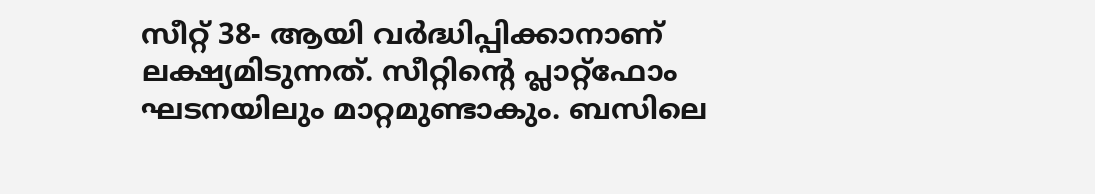സീറ്റ് 38- ആയി വർദ്ധിപ്പിക്കാനാണ് ലക്ഷ്യമിടുന്നത്. സീറ്റിന്റെ പ്ലാറ്റ്ഫോം ഘടനയിലും മാറ്റമുണ്ടാകും. ബസിലെ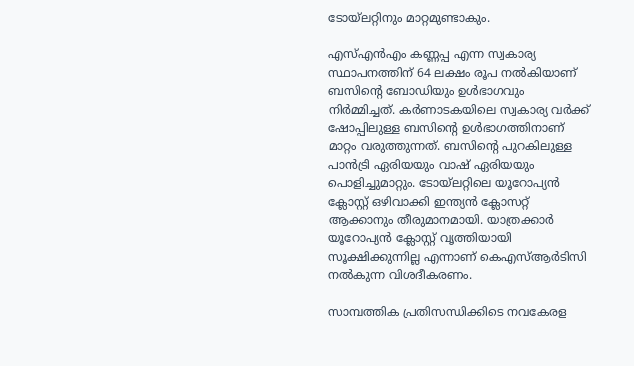ടോയ്ലറ്റിനും മാറ്റമുണ്ടാകും.

എസ്എൻഎം കണ്ണപ്പ എന്ന സ്വകാര്യ സ്ഥാപനത്തിന് 64 ലക്ഷം രൂപ നൽകിയാണ് ബസിൻ്റെ ബോഡിയും ഉൾഭാഗവും നിർമ്മിച്ചത്. കർണാടകയിലെ സ്വകാര്യ വർക്ക് ഷോപ്പിലുള്ള ബസിന്റെ ഉൾഭാഗത്തിനാണ് മാറ്റം വരുത്തുന്നത്. ബസിന്റെ പുറകിലുള്ള പാൻട്രി ഏരിയയും വാഷ് ഏരിയയും പൊളിച്ചുമാറ്റും. ടോയ്ലറ്റിലെ യൂറോപ്യൻ ക്ലോസ്റ്റ് ഒഴിവാക്കി ഇന്ത്യൻ ക്ലോസറ്റ് ആക്കാനും തീരുമാനമായി. യാത്രക്കാർ യൂറോപ്യൻ ക്ലോസ്റ്റ് വൃത്തിയായി സൂക്ഷിക്കുന്നില്ല എന്നാണ് കെഎസ്ആർടിസി നൽകുന്ന വിശദീകരണം.

സാമ്പത്തിക പ്രതിസന്ധിക്കിടെ നവകേരള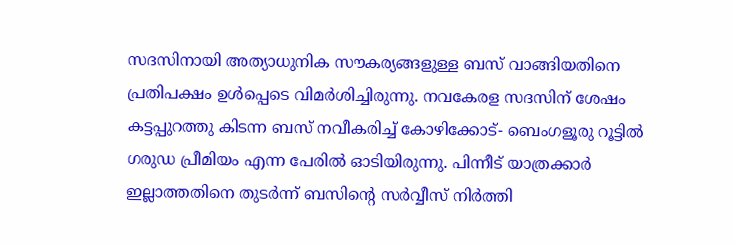സദസിനായി അത്യാധുനിക സൗകര്യങ്ങളുള്ള ബസ് വാങ്ങിയതിനെ പ്രതിപക്ഷം ഉൾപ്പെടെ വിമർശിച്ചിരുന്നു. നവകേരള സദസിന് ശേഷം കട്ടപ്പുറത്തു കിടന്ന ബസ് നവീകരിച്ച് കോഴിക്കോട്- ബെംഗളൂരു റൂട്ടിൽ ഗരുഡ പ്രീമിയം എന്ന പേരിൽ ഓടിയിരുന്നു. പിന്നീട് യാത്രക്കാർ ഇല്ലാത്തതിനെ തുടർന്ന് ബസിന്റെ സർവ്വീസ് നിർത്തി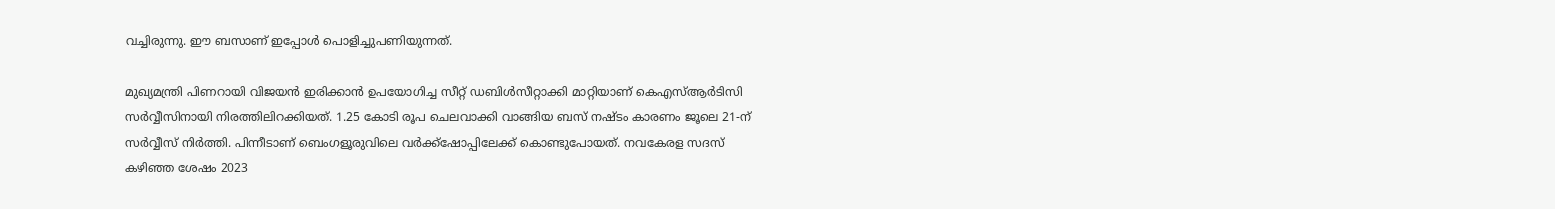വച്ചിരുന്നു. ഈ ബസാണ് ഇപ്പോൾ പൊളിച്ചുപണിയുന്നത്.

മുഖ്യമന്ത്രി പിണറായി വിജയൻ ഇരിക്കാൻ ഉപയോഗിച്ച സീറ്റ് ഡബിൾസീറ്റാക്കി മാറ്റിയാണ് കെഎസ്ആർടിസി സർവ്വീസിനായി നിരത്തിലിറക്കിയത്. 1.25 കോടി രൂപ ചെലവാക്കി വാങ്ങിയ ബസ് നഷ്ടം കാരണം ജൂലെ 21-ന് സർവ്വീസ് നിർത്തി. പിന്നീടാണ് ബെംഗളൂരുവിലെ വർക്ക്ഷോപ്പിലേക്ക് കൊണ്ടുപോയത്. നവകേരള സദസ് കഴി‍ഞ്ഞ ശേഷം 2023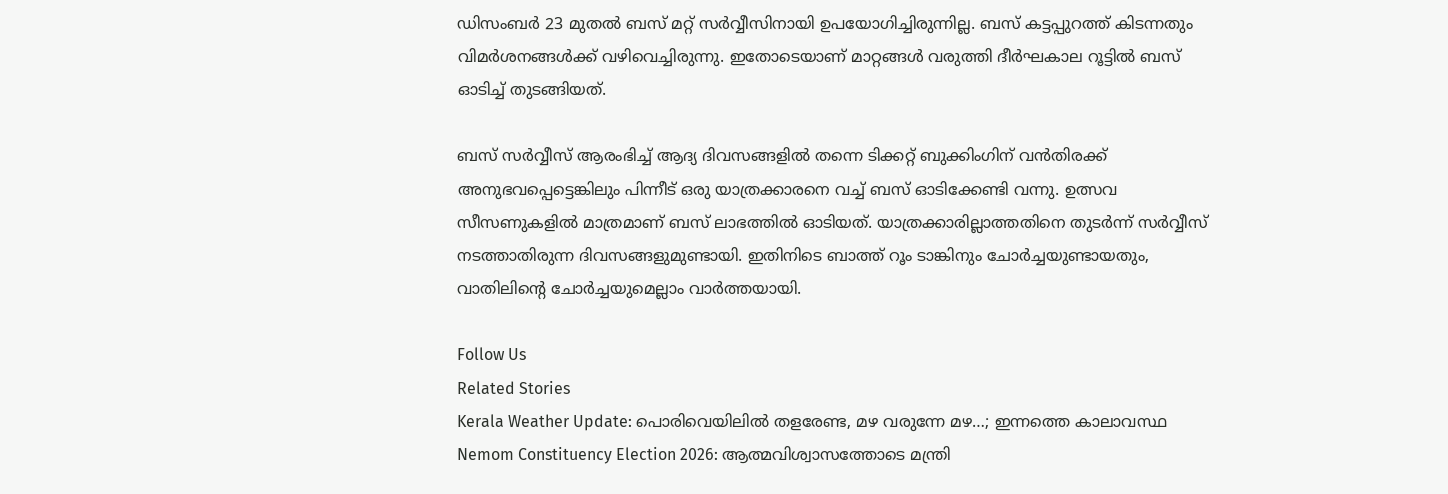ഡിസംബർ 23 മുതൽ ബസ് മറ്റ് സർവ്വീസിനായി ഉപയോഗിച്ചിരുന്നില്ല. ബസ് കട്ടപ്പുറത്ത് കിടന്നതും വിമർശനങ്ങൾക്ക് വഴിവെച്ചിരുന്നു. ഇതോടെയാണ് മാറ്റങ്ങൾ വരുത്തി ദീർഘകാല റൂട്ടിൽ ബസ് ഓടിച്ച് തുടങ്ങിയത്.

ബസ് സർവ്വീസ് ആരംഭിച്ച് ആദ്യ ദിവസങ്ങളിൽ തന്നെ ടിക്കറ്റ് ബുക്കിംഗിന് വൻതിരക്ക് അനുഭവപ്പെട്ടെങ്കിലും പിന്നീട് ഒരു യാത്രക്കാരനെ വച്ച് ബസ് ഓടിക്കേണ്ടി വന്നു. ഉത്സവ സീസണുകളിൽ മാത്രമാണ് ബസ് ലാഭത്തിൽ ഓടിയത്. യാത്രക്കാരില്ലാത്തതിനെ തുടർന്ന് സർവ്വീസ് നടത്താതിരുന്ന ദിവസങ്ങളുമുണ്ടായി. ഇതിനിടെ ബാത്ത് റൂം ടാങ്കിനും ചോർച്ചയുണ്ടായതും, വാതിലിന്റെ ചോർച്ചയുമെല്ലാം വാർത്തയായി.

Follow Us
Related Stories
Kerala Weather Update: പൊരിവെയിലിൽ തളരേണ്ട, മഴ വരുന്നേ മഴ…; ഇന്നത്തെ കാലാവസ്ഥ
Nemom Constituency Election 2026: ആത്മവിശ്വാസത്തോടെ മന്ത്രി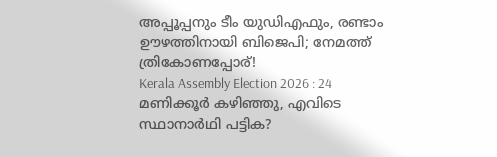അപ്പൂപ്പനും ടീം യുഡിഎഫും, രണ്ടാം ഊഴത്തിനായി ബിജെപി; നേമത്ത് ത്രികോണപ്പോര്!
Kerala Assembly Election 2026 : 24 മണിക്കൂർ കഴിഞ്ഞു, എവിടെ സ്ഥാനാർഥി പട്ടിക?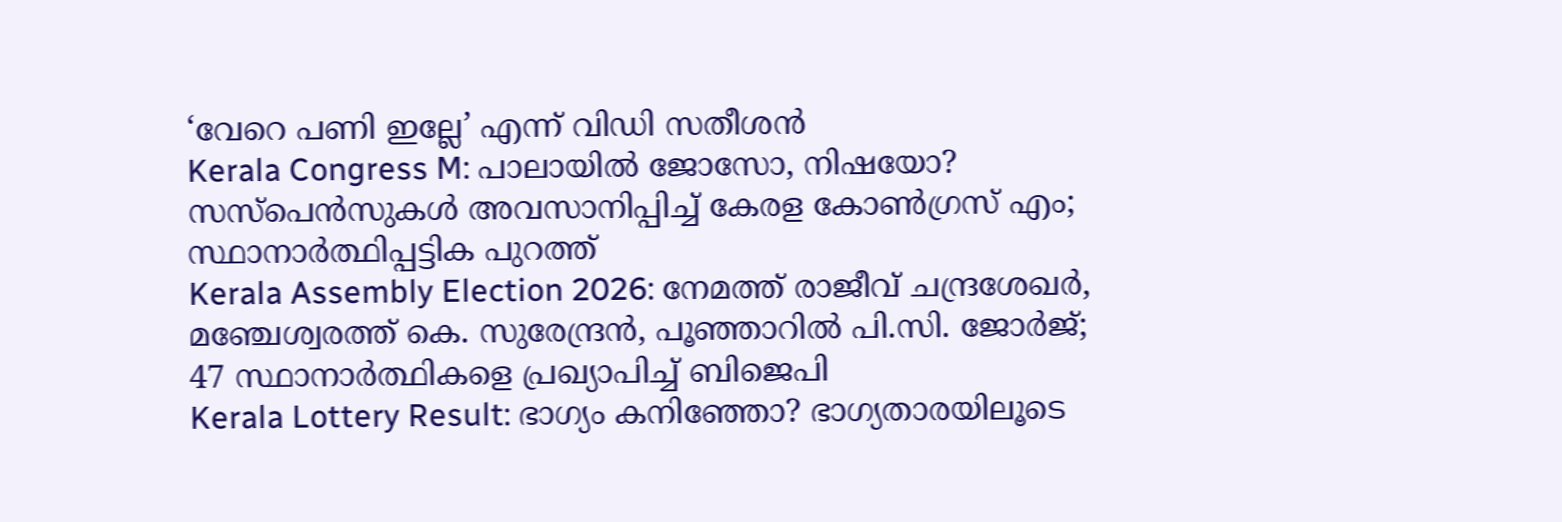‘വേറെ പണി ഇല്ലേ’ എന്ന് വിഡി സതീശൻ
Kerala Congress M: പാലായില്‍ ജോസോ, നിഷയോ? സസ്‌പെന്‍സുകള്‍ അവസാനിപ്പിച്ച് കേരള കോണ്‍ഗ്രസ് എം; സ്ഥാനാര്‍ത്ഥിപ്പട്ടിക പുറത്ത്‌
Kerala Assembly Election 2026: നേമത്ത് രാജീവ് ചന്ദ്രശേഖര്‍, മഞ്ചേശ്വരത്ത് കെ. സുരേന്ദ്രന്‍, പൂഞ്ഞാറില്‍ പി.സി. ജോര്‍ജ്; 47 സ്ഥാനാര്‍ത്ഥികളെ പ്രഖ്യാപിച്ച് ബിജെപി
Kerala Lottery Result: ഭാഗ്യം കനിഞ്ഞോ? ഭാഗ്യതാരയിലൂടെ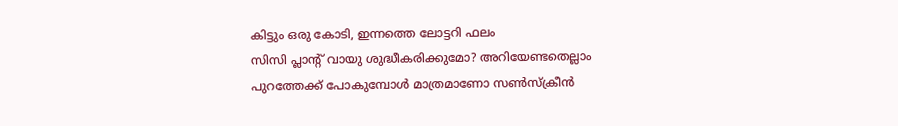കിട്ടും ഒരു കോടി, ഇന്നത്തെ ലോട്ടറി ഫലം
സിസി പ്ലാന്‍റ് വായു ശുദ്ധീകരിക്കുമോ? അറിയേണ്ടതെല്ലാം
പുറത്തേക്ക് പോകുമ്പോള്‍ മാത്രമാണോ സണ്‍സ്‌ക്രീന്‍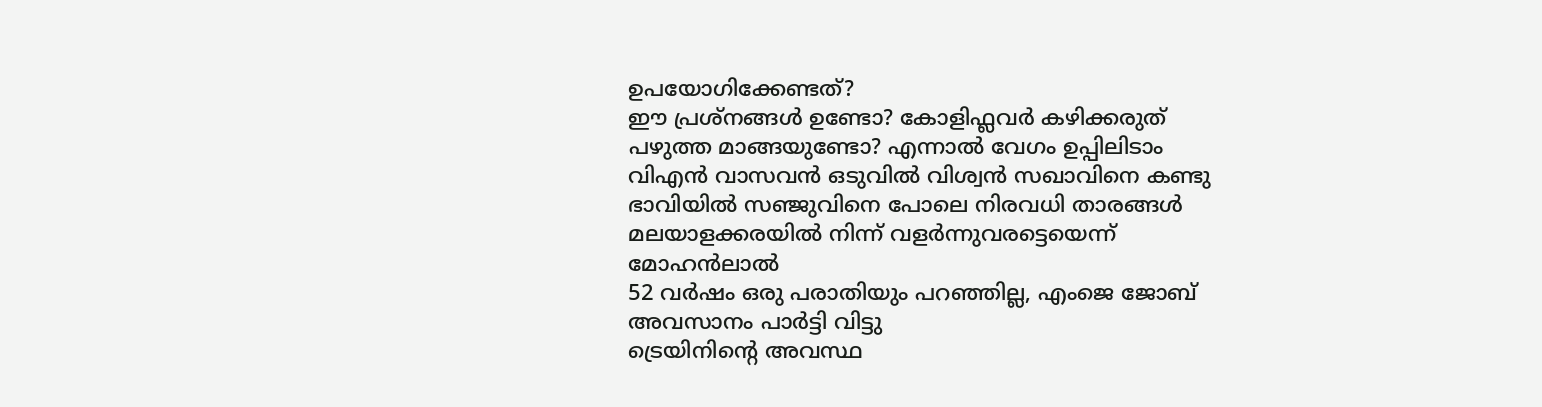ഉപയോഗിക്കേണ്ടത്?
ഈ പ്രശ്നങ്ങൾ ഉണ്ടോ? കോളിഫ്ലവർ കഴിക്കരുത്
പഴുത്ത മാങ്ങയുണ്ടോ? എന്നാല്‍ വേഗം ഉപ്പിലിടാം
വിഎൻ വാസവൻ ഒടുവിൽ വിശ്വൻ സഖാവിനെ കണ്ടു
ഭാവിയില്‍ സഞ്ജുവിനെ പോലെ നിരവധി താരങ്ങള്‍ മലയാളക്കരയില്‍ നിന്ന്‌ വളര്‍ന്നുവരട്ടെയെന്ന് മോഹന്‍ലാല്‍
52 വർഷം ഒരു പരാതിയും പറഞ്ഞില്ല, എംജെ ജോബ് അവസാനം പാർട്ടി വിട്ടു
ട്രെയിനിന്റെ അവസ്ഥ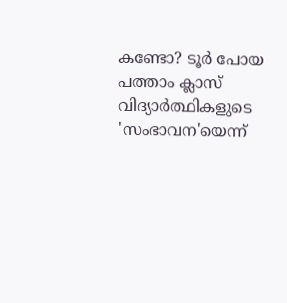കണ്ടോ? ടൂര്‍ പോയ പത്താം ക്ലാസ് വിദ്യാര്‍ത്ഥികളുടെ 'സംഭാവന'യെന്ന്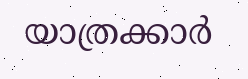യാത്രക്കാര്‍